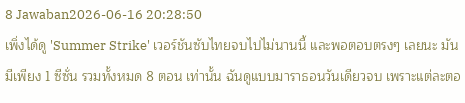8 Jawaban2026-06-16 20:28:50
เพิ่งได้ดู 'Summer Strike' เวอร์ชันซับไทยจบไปไม่นานนี้ และพอตอบตรงๆ เลยนะ มันมีเพียง 1 ซีซั่น รวมทั้งหมด 8 ตอน เท่านั้น ฉันดูแบบมาราธอนวันเดียวจบ เพราะแต่ละตอ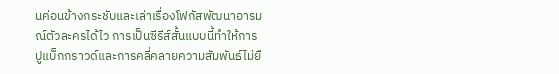นค่อนข้างกระชับและเล่าเรื่องโฟกัสพัฒนาอารมณ์ตัวละครได้ไว การเป็นซีรีส์สั้นแบบนี้ทำให้การปูแบ็กกราวด์และการคลี่คลายความสัมพันธ์ไม่ยื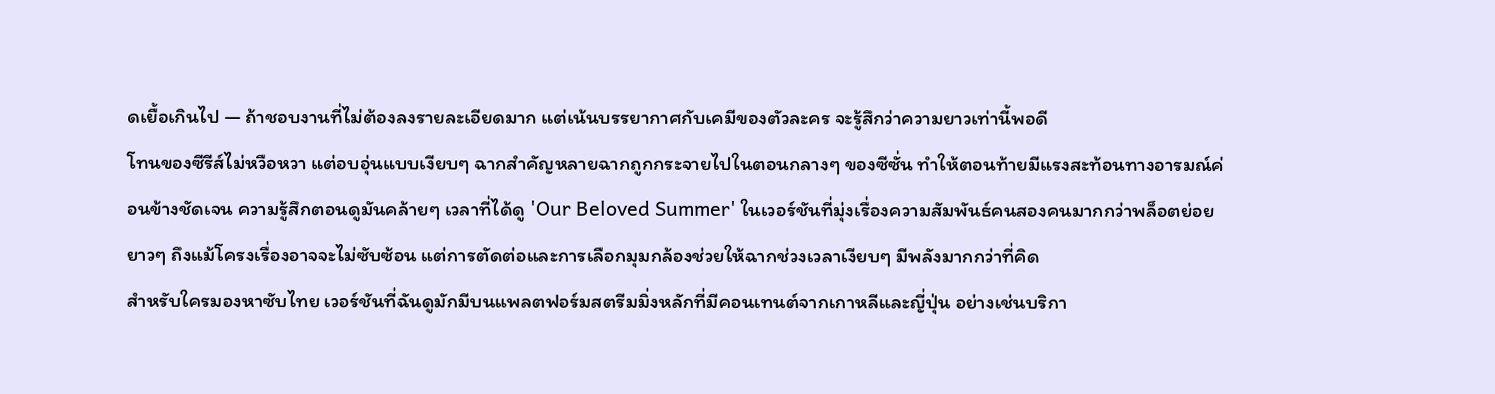ดเยื้อเกินไป — ถ้าชอบงานที่ไม่ต้องลงรายละเอียดมาก แต่เน้นบรรยากาศกับเคมีของตัวละคร จะรู้สึกว่าความยาวเท่านี้พอดี
โทนของซีรีส์ไม่หวือหวา แต่อบอุ่นแบบเงียบๆ ฉากสำคัญหลายฉากถูกกระจายไปในตอนกลางๆ ของซีซั่น ทำให้ตอนท้ายมีแรงสะท้อนทางอารมณ์ค่อนข้างชัดเจน ความรู้สึกตอนดูมันคล้ายๆ เวลาที่ได้ดู 'Our Beloved Summer' ในเวอร์ชันที่มุ่งเรื่องความสัมพันธ์คนสองคนมากกว่าพล็อตย่อยยาวๆ ถึงแม้โครงเรื่องอาจจะไม่ซับซ้อน แต่การตัดต่อและการเลือกมุมกล้องช่วยให้ฉากช่วงเวลาเงียบๆ มีพลังมากกว่าที่คิด
สำหรับใครมองหาซับไทย เวอร์ชันที่ฉันดูมักมีบนแพลตฟอร์มสตรีมมิ่งหลักที่มีคอนเทนต์จากเกาหลีและญี่ปุ่น อย่างเช่นบริกา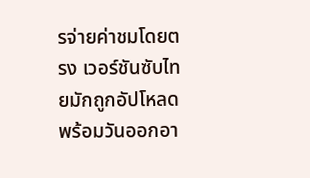รจ่ายค่าชมโดยตรง เวอร์ชันซับไทยมักถูกอัปโหลดพร้อมวันออกอา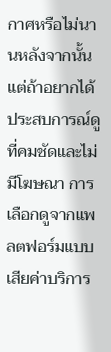กาศหรือไม่นานหลังจากนั้น แต่ถ้าอยากได้ประสบการณ์ดูที่คมชัดและไม่มีโฆษณา การเลือกดูจากแพลตฟอร์มแบบเสียค่าบริการ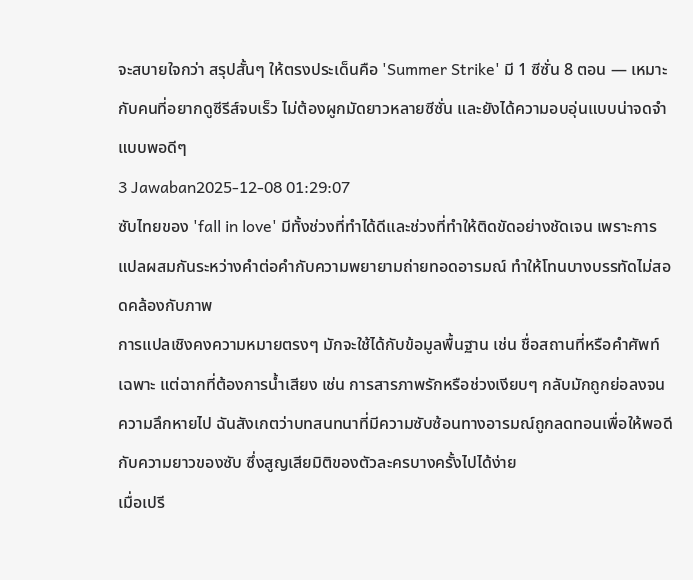จะสบายใจกว่า สรุปสั้นๆ ให้ตรงประเด็นคือ 'Summer Strike' มี 1 ซีซั่น 8 ตอน — เหมาะกับคนที่อยากดูซีรีส์จบเร็ว ไม่ต้องผูกมัดยาวหลายซีซั่น และยังได้ความอบอุ่นแบบน่าจดจำแบบพอดีๆ
3 Jawaban2025-12-08 01:29:07
ซับไทยของ 'fall in love' มีทั้งช่วงที่ทำได้ดีและช่วงที่ทำให้ติดขัดอย่างชัดเจน เพราะการแปลผสมกันระหว่างคำต่อคำกับความพยายามถ่ายทอดอารมณ์ ทำให้โทนบางบรรทัดไม่สอดคล้องกับภาพ
การแปลเชิงคงความหมายตรงๆ มักจะใช้ได้กับข้อมูลพื้นฐาน เช่น ชื่อสถานที่หรือคำศัพท์เฉพาะ แต่ฉากที่ต้องการน้ำเสียง เช่น การสารภาพรักหรือช่วงเงียบๆ กลับมักถูกย่อลงจนความลึกหายไป ฉันสังเกตว่าบทสนทนาที่มีความซับซ้อนทางอารมณ์ถูกลดทอนเพื่อให้พอดีกับความยาวของซับ ซึ่งสูญเสียมิติของตัวละครบางครั้งไปได้ง่าย
เมื่อเปรี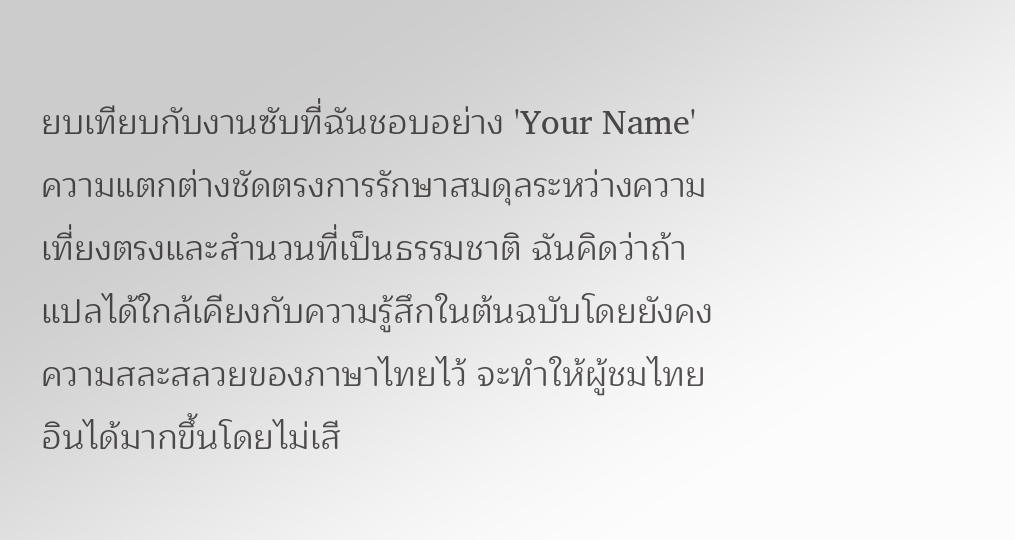ยบเทียบกับงานซับที่ฉันชอบอย่าง 'Your Name' ความแตกต่างชัดตรงการรักษาสมดุลระหว่างความเที่ยงตรงและสำนวนที่เป็นธรรมชาติ ฉันคิดว่าถ้าแปลได้ใกล้เคียงกับความรู้สึกในต้นฉบับโดยยังคงความสละสลวยของภาษาไทยไว้ จะทำให้ผู้ชมไทยอินได้มากขึ้นโดยไม่เสี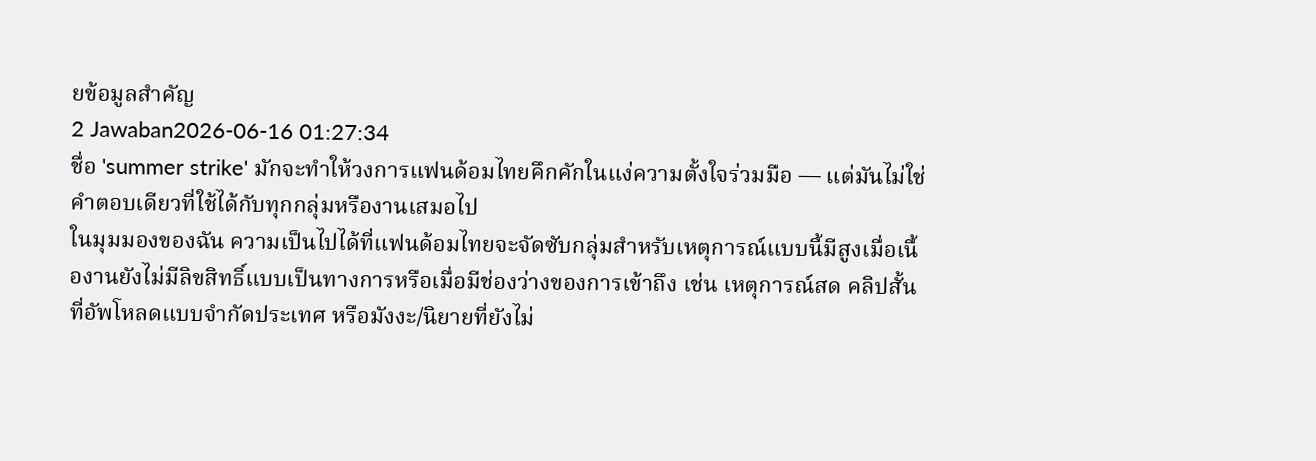ยข้อมูลสำคัญ
2 Jawaban2026-06-16 01:27:34
ชื่อ 'summer strike' มักจะทำให้วงการแฟนด้อมไทยคึกคักในแง่ความตั้งใจร่วมมือ — แต่มันไม่ใช่คำตอบเดียวที่ใช้ได้กับทุกกลุ่มหรืองานเสมอไป
ในมุมมองของฉัน ความเป็นไปได้ที่แฟนด้อมไทยจะจัดซับกลุ่มสำหรับเหตุการณ์แบบนี้มีสูงเมื่อเนื้องานยังไม่มีลิขสิทธิ์แบบเป็นทางการหรือเมื่อมีช่องว่างของการเข้าถึง เช่น เหตุการณ์สด คลิปสั้นที่อัพโหลดแบบจำกัดประเทศ หรือมังงะ/นิยายที่ยังไม่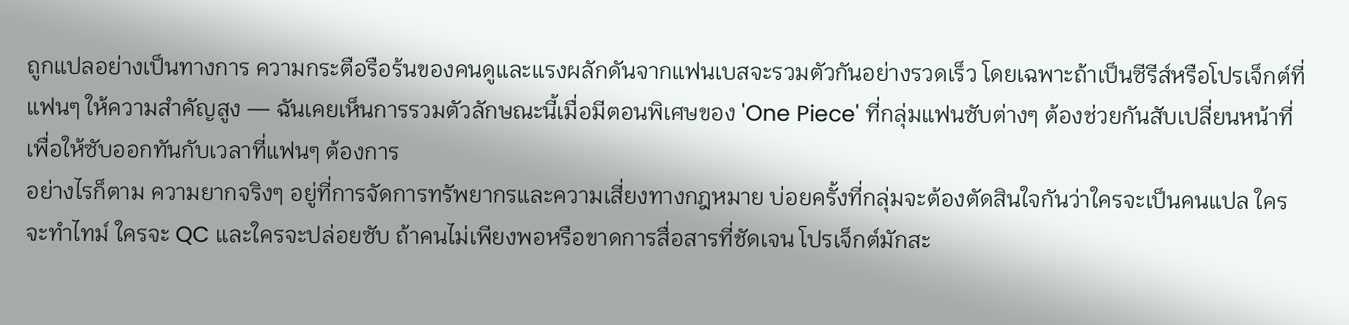ถูกแปลอย่างเป็นทางการ ความกระตือรือร้นของคนดูและแรงผลักดันจากแฟนเบสจะรวมตัวกันอย่างรวดเร็ว โดยเฉพาะถ้าเป็นซีรีส์หรือโปรเจ็กต์ที่แฟนๆ ให้ความสำคัญสูง — ฉันเคยเห็นการรวมตัวลักษณะนี้เมื่อมีตอนพิเศษของ 'One Piece' ที่กลุ่มแฟนซับต่างๆ ต้องช่วยกันสับเปลี่ยนหน้าที่เพื่อให้ซับออกทันกับเวลาที่แฟนๆ ต้องการ
อย่างไรก็ตาม ความยากจริงๆ อยู่ที่การจัดการทรัพยากรและความเสี่ยงทางกฎหมาย บ่อยครั้งที่กลุ่มจะต้องตัดสินใจกันว่าใครจะเป็นคนแปล ใครจะทำไทม์ ใครจะ QC และใครจะปล่อยซับ ถ้าคนไม่เพียงพอหรือขาดการสื่อสารที่ชัดเจน โปรเจ็กต์มักสะ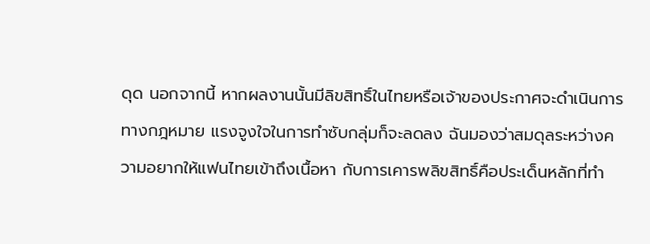ดุด นอกจากนี้ หากผลงานนั้นมีลิขสิทธิ์ในไทยหรือเจ้าของประกาศจะดำเนินการทางกฎหมาย แรงจูงใจในการทำซับกลุ่มก็จะลดลง ฉันมองว่าสมดุลระหว่างความอยากให้แฟนไทยเข้าถึงเนื้อหา กับการเคารพลิขสิทธิ์คือประเด็นหลักที่ทำ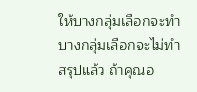ให้บางกลุ่มเลือกจะทำ บางกลุ่มเลือกจะไม่ทำ
สรุปแล้ว ถ้าคุณอ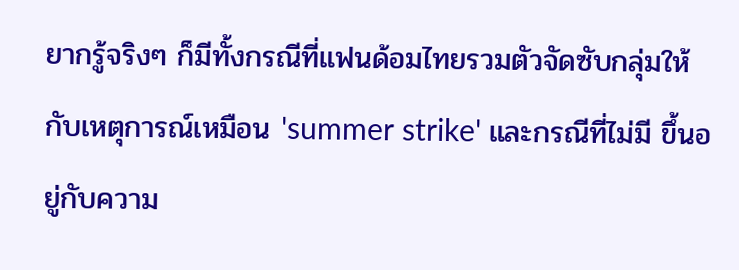ยากรู้จริงๆ ก็มีทั้งกรณีที่แฟนด้อมไทยรวมตัวจัดซับกลุ่มให้กับเหตุการณ์เหมือน 'summer strike' และกรณีที่ไม่มี ขึ้นอยู่กับความ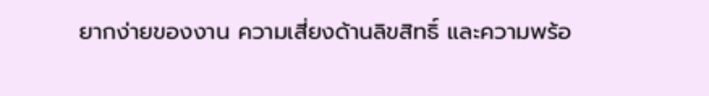ยากง่ายของงาน ความเสี่ยงด้านลิขสิทธิ์ และความพร้อ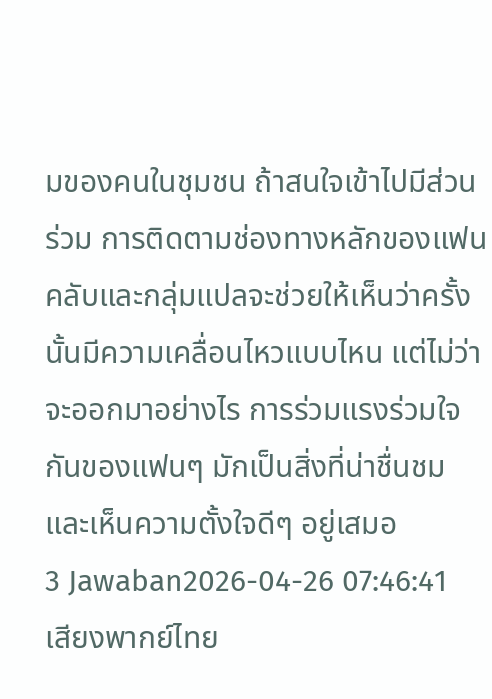มของคนในชุมชน ถ้าสนใจเข้าไปมีส่วนร่วม การติดตามช่องทางหลักของแฟนคลับและกลุ่มแปลจะช่วยให้เห็นว่าครั้งนั้นมีความเคลื่อนไหวแบบไหน แต่ไม่ว่าจะออกมาอย่างไร การร่วมแรงร่วมใจกันของแฟนๆ มักเป็นสิ่งที่น่าชื่นชมและเห็นความตั้งใจดีๆ อยู่เสมอ
3 Jawaban2026-04-26 07:46:41
เสียงพากย์ไทย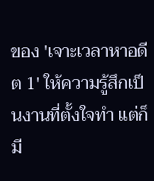ของ 'เจาะเวลาหาอดีต 1' ให้ความรู้สึกเป็นงานที่ตั้งใจทำ แต่ก็มี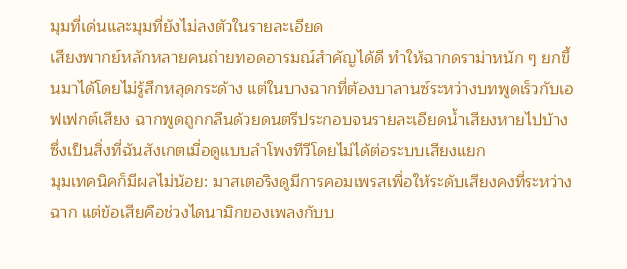มุมที่เด่นและมุมที่ยังไม่ลงตัวในรายละเอียด
เสียงพากย์หลักหลายคนถ่ายทอดอารมณ์สำคัญได้ดี ทำให้ฉากดราม่าหนัก ๆ ยกขึ้นมาได้โดยไม่รู้สึกหลุดกระด้าง แต่ในบางฉากที่ต้องบาลานซ์ระหว่างบทพูดเร็วกับเอฟเฟกต์เสียง ฉากพูดถูกกลืนด้วยดนตรีประกอบจนรายละเอียดน้ำเสียงหายไปบ้าง ซึ่งเป็นสิ่งที่ฉันสังเกตเมื่อดูแบบลำโพงทีวีโดยไม่ได้ต่อระบบเสียงแยก
มุมเทคนิคก็มีผลไม่น้อย: มาสเตอริงดูมีการคอมเพรสเพื่อให้ระดับเสียงคงที่ระหว่างฉาก แต่ข้อเสียคือช่วงไดนามิกของเพลงกับบ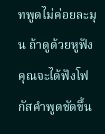ทพูดไม่ค่อยละมุน ถ้าดูด้วยหูฟังคุณจะได้ฟังโฟกัสคำพูดชัดขึ้น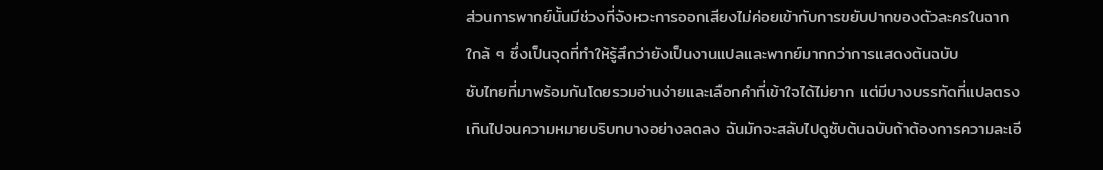ส่วนการพากย์นั้นมีช่วงที่จังหวะการออกเสียงไม่ค่อยเข้ากับการขยับปากของตัวละครในฉากใกล้ ๆ ซึ่งเป็นจุดที่ทำให้รู้สึกว่ายังเป็นงานแปลและพากย์มากกว่าการแสดงต้นฉบับ
ซับไทยที่มาพร้อมกันโดยรวมอ่านง่ายและเลือกคำที่เข้าใจได้ไม่ยาก แต่มีบางบรรทัดที่แปลตรงเกินไปจนความหมายบริบทบางอย่างลดลง ฉันมักจะสลับไปดูซับต้นฉบับถ้าต้องการความละเอี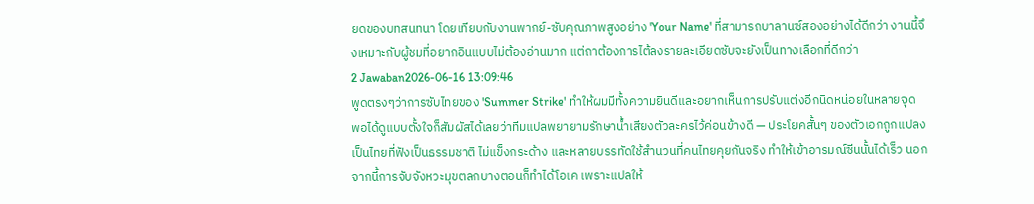ยดของบทสนทนา โดยเทียบกับงานพากย์-ซับคุณภาพสูงอย่าง 'Your Name' ที่สามารถบาลานซ์สองอย่างได้ดีกว่า งานนี้จึงเหมาะกับผู้ชมที่อยากอินแบบไม่ต้องอ่านมาก แต่ถาต้องการไต้ลงรายละเอียดซับจะยังเป็นทางเลือกที่ดีกว่า
2 Jawaban2026-06-16 13:09:46
พูดตรงๆว่าการซับไทยของ 'Summer Strike' ทำให้ผมมีทั้งความยินดีและอยากเห็นการปรับแต่งอีกนิดหน่อยในหลายจุด
พอได้ดูแบบตั้งใจก็สัมผัสได้เลยว่าทีมแปลพยายามรักษาน้ำเสียงตัวละครไว้ค่อนข้างดี — ประโยคสั้นๆ ของตัวเอกถูกแปลงเป็นไทยที่ฟังเป็นธรรมชาติ ไม่แข็งกระด้าง และหลายบรรทัดใช้สำนวนที่คนไทยคุยกันจริง ทำให้เข้าอารมณ์ซีนนั้นได้เร็ว นอกจากนี้การจับจังหวะมุขตลกบางตอนก็ทำได้โอเค เพราะแปลให้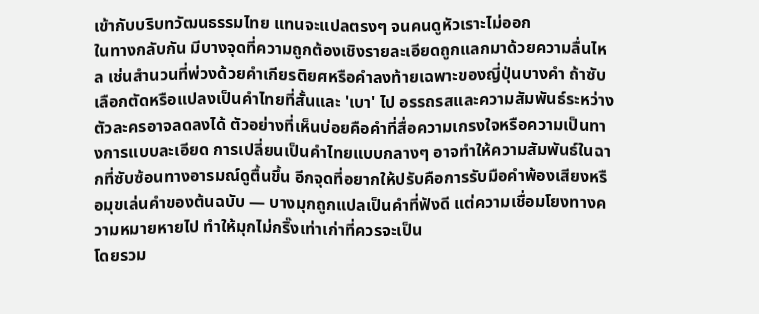เข้ากับบริบทวัฒนธรรมไทย แทนจะแปลตรงๆ จนคนดูหัวเราะไม่ออก
ในทางกลับกัน มีบางจุดที่ความถูกต้องเชิงรายละเอียดถูกแลกมาด้วยความลื่นไหล เช่นสำนวนที่พ่วงด้วยคำเกียรติยศหรือคำลงท้ายเฉพาะของญี่ปุ่นบางคำ ถ้าซับเลือกตัดหรือแปลงเป็นคำไทยที่สั้นและ 'เบา' ไป อรรถรสและความสัมพันธ์ระหว่างตัวละครอาจลดลงได้ ตัวอย่างที่เห็นบ่อยคือคำที่สื่อความเกรงใจหรือความเป็นทางการแบบละเอียด การเปลี่ยนเป็นคำไทยแบบกลางๆ อาจทำให้ความสัมพันธ์ในฉากที่ซับซ้อนทางอารมณ์ดูตื้นขึ้น อีกจุดที่อยากให้ปรับคือการรับมือคำพ้องเสียงหรือมุขเล่นคำของต้นฉบับ — บางมุกถูกแปลเป็นคำที่ฟังดี แต่ความเชื่อมโยงทางความหมายหายไป ทำให้มุกไม่กริ๊งเท่าเก่าที่ควรจะเป็น
โดยรวม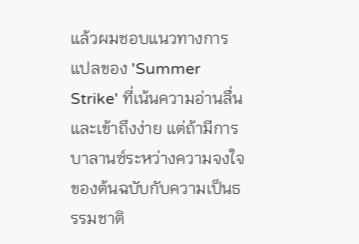แล้วผมชอบแนวทางการแปลของ 'Summer Strike' ที่เน้นความอ่านลื่นและเข้าถึงง่าย แต่ถ้ามีการบาลานซ์ระหว่างความจงใจของต้นฉบับกับความเป็นธรรมชาติ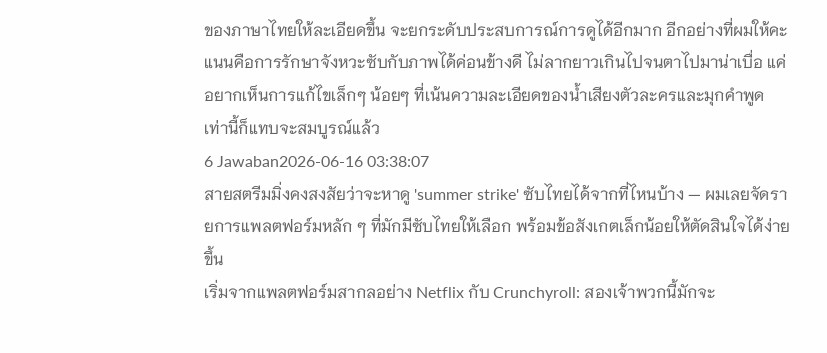ของภาษาไทยให้ละเอียดขึ้น จะยกระดับประสบการณ์การดูได้อีกมาก อีกอย่างที่ผมให้คะแนนคือการรักษาจังหวะซับกับภาพได้ค่อนข้างดี ไม่ลากยาวเกินไปจนตาไปมาน่าเบื่อ แค่อยากเห็นการแก้ไขเล็กๆ น้อยๆ ที่เน้นความละเอียดของน้ำเสียงตัวละครและมุกคำพูด เท่านี้ก็แทบจะสมบูรณ์แล้ว
6 Jawaban2026-06-16 03:38:07
สายสตรีมมิ่งคงสงสัยว่าจะหาดู 'summer strike' ซับไทยได้จากที่ไหนบ้าง — ผมเลยจัดรายการแพลตฟอร์มหลัก ๆ ที่มักมีซับไทยให้เลือก พร้อมข้อสังเกตเล็กน้อยให้ตัดสินใจได้ง่ายขึ้น
เริ่มจากแพลตฟอร์มสากลอย่าง Netflix กับ Crunchyroll: สองเจ้าพวกนี้มักจะ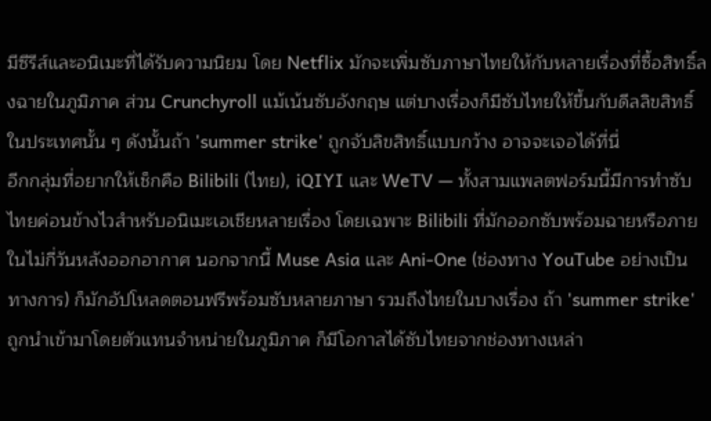มีซีรีส์และอนิเมะที่ได้รับความนิยม โดย Netflix มักจะเพิ่มซับภาษาไทยให้กับหลายเรื่องที่ซื้อสิทธิ์ลงฉายในภูมิภาค ส่วน Crunchyroll แม้เน้นซับอังกฤษ แต่บางเรื่องก็มีซับไทยให้ขึ้นกับดีลลิขสิทธิ์ในประเทศนั้น ๆ ดังนั้นถ้า 'summer strike' ถูกจับลิขสิทธิ์แบบกว้าง อาจจะเจอได้ที่นี่
อีกกลุ่มที่อยากให้เช็กคือ Bilibili (ไทย), iQIYI และ WeTV — ทั้งสามแพลตฟอร์มนี้มีการทำซับไทยค่อนข้างไวสำหรับอนิเมะเอเชียหลายเรื่อง โดยเฉพาะ Bilibili ที่มักออกซับพร้อมฉายหรือภายในไม่กี่วันหลังออกอากาศ นอกจากนี้ Muse Asia และ Ani-One (ช่องทาง YouTube อย่างเป็นทางการ) ก็มักอัปโหลดตอนฟรีพร้อมซับหลายภาษา รวมถึงไทยในบางเรื่อง ถ้า 'summer strike' ถูกนำเข้ามาโดยตัวแทนจำหน่ายในภูมิภาค ก็มีโอกาสได้ซับไทยจากช่องทางเหล่า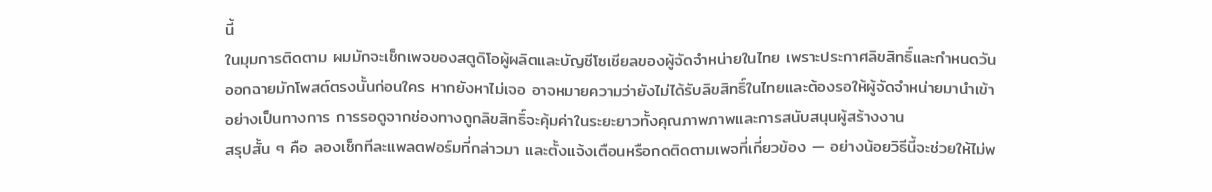นี้
ในมุมการติดตาม ผมมักจะเช็กเพจของสตูดิโอผู้ผลิตและบัญชีโซเชียลของผู้จัดจำหน่ายในไทย เพราะประกาศลิขสิทธิ์และกำหนดวันออกฉายมักโพสต์ตรงนั้นก่อนใคร หากยังหาไม่เจอ อาจหมายความว่ายังไม่ได้รับลิขสิทธิ์ในไทยและต้องรอให้ผู้จัดจำหน่ายมานำเข้าอย่างเป็นทางการ การรอดูจากช่องทางถูกลิขสิทธิ์จะคุ้มค่าในระยะยาวทั้งคุณภาพภาพและการสนับสนุนผู้สร้างงาน
สรุปสั้น ๆ คือ ลองเช็กทีละแพลตฟอร์มที่กล่าวมา และตั้งแจ้งเตือนหรือกดติดตามเพจที่เกี่ยวข้อง — อย่างน้อยวิธีนี้จะช่วยให้ไม่พ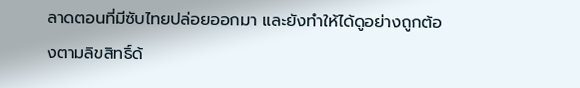ลาดตอนที่มีซับไทยปล่อยออกมา และยังทำให้ได้ดูอย่างถูกต้องตามลิขสิทธิ์ด้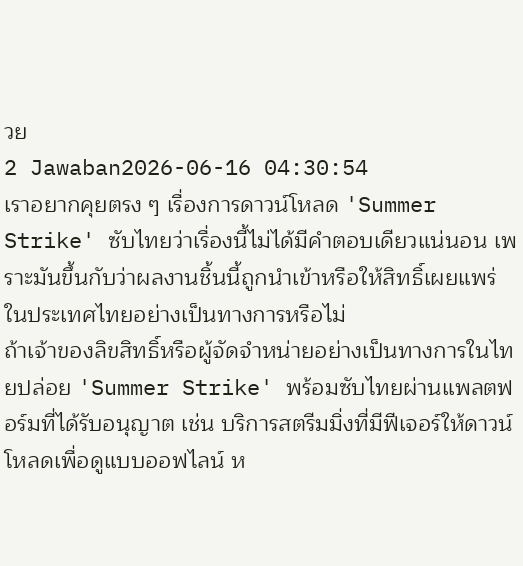วย
2 Jawaban2026-06-16 04:30:54
เราอยากคุยตรง ๆ เรื่องการดาวน์โหลด 'Summer Strike' ซับไทยว่าเรื่องนี้ไม่ได้มีคำตอบเดียวแน่นอน เพราะมันขึ้นกับว่าผลงานชิ้นนี้ถูกนำเข้าหรือให้สิทธิ์เผยแพร่ในประเทศไทยอย่างเป็นทางการหรือไม่
ถ้าเจ้าของลิขสิทธิ์หรือผู้จัดจำหน่ายอย่างเป็นทางการในไทยปล่อย 'Summer Strike' พร้อมซับไทยผ่านแพลตฟอร์มที่ได้รับอนุญาต เช่น บริการสตรีมมิ่งที่มีฟีเจอร์ให้ดาวน์โหลดเพื่อดูแบบออฟไลน์ ห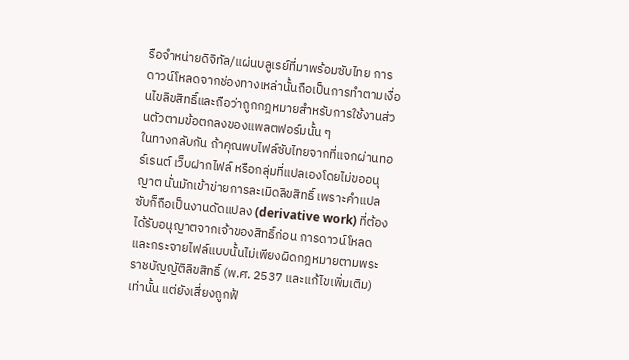รือจำหน่ายดิจิทัล/แผ่นบลูเรย์ที่มาพร้อมซับไทย การดาวน์โหลดจากช่องทางเหล่านั้นถือเป็นการทำตามเงื่อนไขลิขสิทธิ์และถือว่าถูกกฎหมายสำหรับการใช้งานส่วนตัวตามข้อตกลงของแพลตฟอร์มนั้น ๆ
ในทางกลับกัน ถ้าคุณพบไฟล์ซับไทยจากที่แจกผ่านทอร์เรนต์ เว็บฝากไฟล์ หรือกลุ่มที่แปลเองโดยไม่ขออนุญาต นั่นมักเข้าข่ายการละเมิดลิขสิทธิ์ เพราะคำแปลซับก็ถือเป็นงานดัดแปลง (derivative work) ที่ต้องได้รับอนุญาตจากเจ้าของสิทธิ์ก่อน การดาวน์โหลดและกระจายไฟล์แบบนั้นไม่เพียงผิดกฎหมายตามพระราชบัญญัติลิขสิทธิ์ (พ.ศ. 2537 และแก้ไขเพิ่มเติม) เท่านั้น แต่ยังเสี่ยงถูกฟ้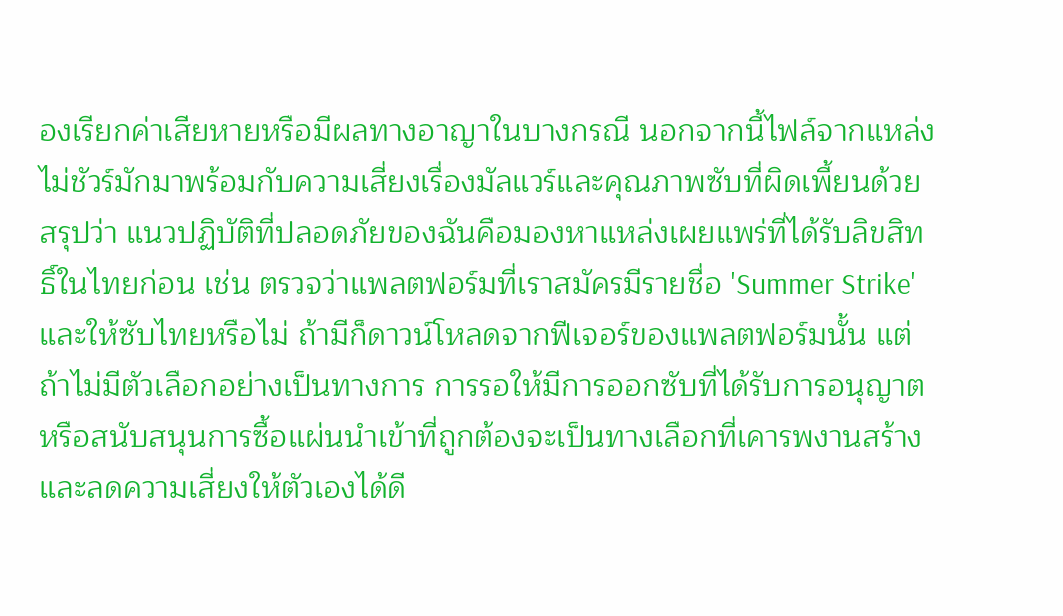องเรียกค่าเสียหายหรือมีผลทางอาญาในบางกรณี นอกจากนี้ไฟล์จากแหล่งไม่ชัวร์มักมาพร้อมกับความเสี่ยงเรื่องมัลแวร์และคุณภาพซับที่ผิดเพี้ยนด้วย
สรุปว่า แนวปฏิบัติที่ปลอดภัยของฉันคือมองหาแหล่งเผยแพร่ที่ได้รับลิขสิทธิ์ในไทยก่อน เช่น ตรวจว่าแพลตฟอร์มที่เราสมัครมีรายชื่อ 'Summer Strike' และให้ซับไทยหรือไม่ ถ้ามีก็ดาวน์โหลดจากฟีเจอร์ของแพลตฟอร์มนั้น แต่ถ้าไม่มีตัวเลือกอย่างเป็นทางการ การรอให้มีการออกซับที่ได้รับการอนุญาตหรือสนับสนุนการซื้อแผ่นนำเข้าที่ถูกต้องจะเป็นทางเลือกที่เคารพงานสร้างและลดความเสี่ยงให้ตัวเองได้ดี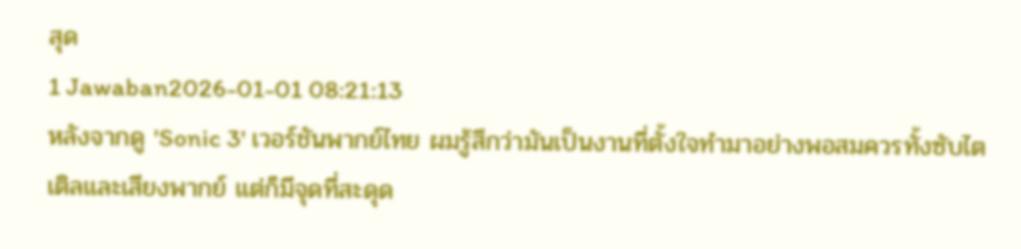สุด
1 Jawaban2026-01-01 08:21:13
หลังจากดู 'Sonic 3' เวอร์ชันพากย์ไทย ผมรู้สึกว่ามันเป็นงานที่ตั้งใจทำมาอย่างพอสมควรทั้งซับไตเติลและเสียงพากย์ แต่ก็มีจุดที่สะดุด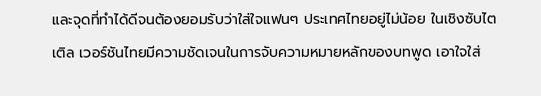และจุดที่ทำได้ดีจนต้องยอมรับว่าใส่ใจแฟนๆ ประเทศไทยอยู่ไม่น้อย ในเชิงซับไตเติล เวอร์ชันไทยมีความชัดเจนในการจับความหมายหลักของบทพูด เอาใจใส่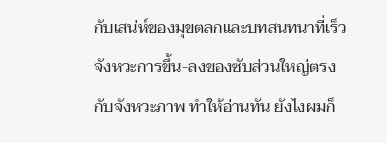กับเสน่ห์ของมุขตลกและบทสนทนาที่เร็ว จังหวะการขึ้น-ลงของซับส่วนใหญ่ตรงกับจังหวะภาพ ทำให้อ่านทัน ยังไงผมก็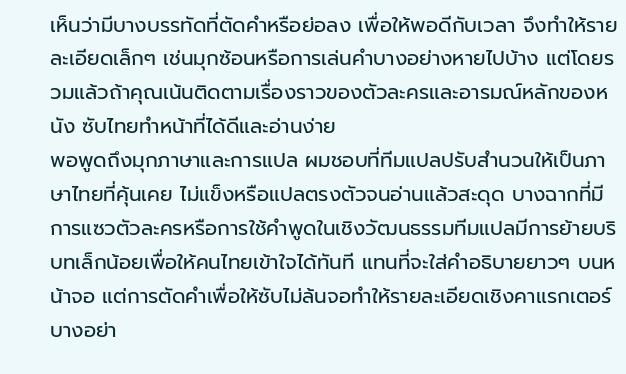เห็นว่ามีบางบรรทัดที่ตัดคำหรือย่อลง เพื่อให้พอดีกับเวลา จึงทำให้รายละเอียดเล็กๆ เช่นมุกซ้อนหรือการเล่นคำบางอย่างหายไปบ้าง แต่โดยรวมแล้วถ้าคุณเน้นติดตามเรื่องราวของตัวละครและอารมณ์หลักของหนัง ซับไทยทำหน้าที่ได้ดีและอ่านง่าย
พอพูดถึงมุกภาษาและการแปล ผมชอบที่ทีมแปลปรับสำนวนให้เป็นภาษาไทยที่คุ้นเคย ไม่แข็งหรือแปลตรงตัวจนอ่านแล้วสะดุด บางฉากที่มีการแซวตัวละครหรือการใช้คำพูดในเชิงวัฒนธรรมทีมแปลมีการย้ายบริบทเล็กน้อยเพื่อให้คนไทยเข้าใจได้ทันที แทนที่จะใส่คำอธิบายยาวๆ บนหน้าจอ แต่การตัดคำเพื่อให้ซับไม่ล้นจอทำให้รายละเอียดเชิงคาแรกเตอร์บางอย่า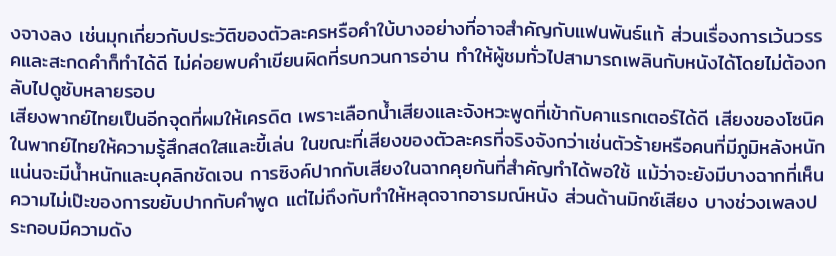งจางลง เช่นมุกเกี่ยวกับประวัติของตัวละครหรือคำใบ้บางอย่างที่อาจสำคัญกับแฟนพันธ์แท้ ส่วนเรื่องการเว้นวรรคและสะกดคำก็ทำได้ดี ไม่ค่อยพบคำเขียนผิดที่รบกวนการอ่าน ทำให้ผู้ชมทั่วไปสามารถเพลินกับหนังได้โดยไม่ต้องกลับไปดูซับหลายรอบ
เสียงพากย์ไทยเป็นอีกจุดที่ผมให้เครดิต เพราะเลือกน้ำเสียงและจังหวะพูดที่เข้ากับคาแรกเตอร์ได้ดี เสียงของโซนิคในพากย์ไทยให้ความรู้สึกสดใสและขี้เล่น ในขณะที่เสียงของตัวละครที่จริงจังกว่าเช่นตัวร้ายหรือคนที่มีภูมิหลังหนักแน่นจะมีน้ำหนักและบุคลิกชัดเจน การซิงค์ปากกับเสียงในฉากคุยกันที่สำคัญทำได้พอใช้ แม้ว่าจะยังมีบางฉากที่เห็นความไม่เป๊ะของการขยับปากกับคำพูด แต่ไม่ถึงกับทำให้หลุดจากอารมณ์หนัง ส่วนด้านมิกซ์เสียง บางช่วงเพลงประกอบมีความดัง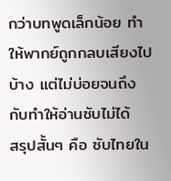กว่าบทพูดเล็กน้อย ทำให้พากย์ถูกกลบเสียงไปบ้าง แต่ไม่บ่อยจนถึงกับทำให้อ่านซับไม่ได้
สรุปสั้นๆ คือ ซับไทยใน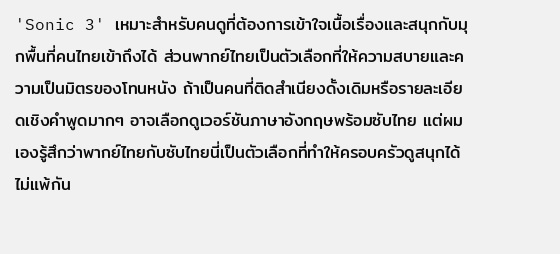'Sonic 3' เหมาะสำหรับคนดูที่ต้องการเข้าใจเนื้อเรื่องและสนุกกับมุกพื้นที่คนไทยเข้าถึงได้ ส่วนพากย์ไทยเป็นตัวเลือกที่ให้ความสบายและความเป็นมิตรของโทนหนัง ถ้าเป็นคนที่ติดสำเนียงดั้งเดิมหรือรายละเอียดเชิงคำพูดมากๆ อาจเลือกดูเวอร์ชันภาษาอังกฤษพร้อมซับไทย แต่ผมเองรู้สึกว่าพากย์ไทยกับซับไทยนี่เป็นตัวเลือกที่ทำให้ครอบครัวดูสนุกได้ไม่แพ้กัน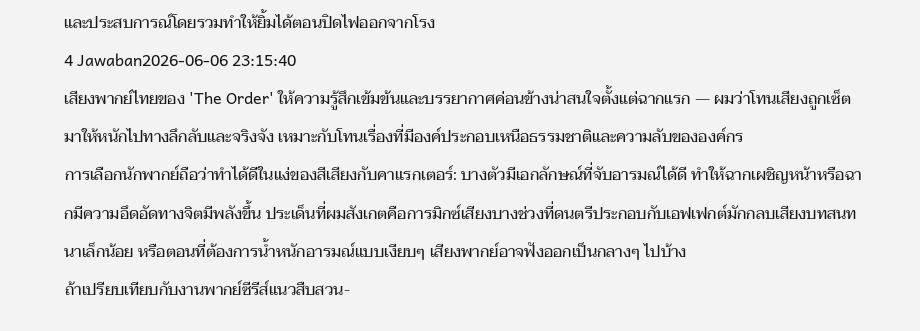และประสบการณ์โดยรวมทำให้ยิ้มได้ตอนปิดไฟออกจากโรง
4 Jawaban2026-06-06 23:15:40
เสียงพากย์ไทยของ 'The Order' ให้ความรู้สึกเข้มข้นและบรรยากาศค่อนข้างน่าสนใจตั้งแต่ฉากแรก — ผมว่าโทนเสียงถูกเซ็ตมาให้หนักไปทางลึกลับและจริงจัง เหมาะกับโทนเรื่องที่มีองค์ประกอบเหนือธรรมชาติและความลับขององค์กร
การเลือกนักพากย์ถือว่าทำได้ดีในแง่ของสีเสียงกับคาแรกเตอร์: บางตัวมีเอกลักษณ์ที่จับอารมณ์ได้ดี ทำให้ฉากเผชิญหน้าหรือฉากมีความอึดอัดทางจิตมีพลังขึ้น ประเด็นที่ผมสังเกตคือการมิกซ์เสียงบางช่วงที่ดนตรีประกอบกับเอฟเฟกต์มักกลบเสียงบทสนทนาเล็กน้อย หรือตอนที่ต้องการน้ำหนักอารมณ์แบบเงียบๆ เสียงพากย์อาจฟังออกเป็นกลางๆ ไปบ้าง
ถ้าเปรียบเทียบกับงานพากย์ซีรีส์แนวสืบสวน-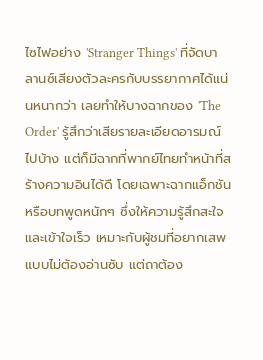ไซไฟอย่าง 'Stranger Things' ที่จัดบาลานซ์เสียงตัวละครกับบรรยากาศได้แน่นหนากว่า เลยทำให้บางฉากของ 'The Order' รู้สึกว่าเสียรายละเอียดอารมณ์ไปบ้าง แต่ก็มีฉากที่พากย์ไทยทำหน้าที่สร้างความอินได้ดี โดยเฉพาะฉากแอ็กชันหรือบทพูดหนักๆ ซึ่งให้ความรู้สึกสะใจและเข้าใจเร็ว เหมาะกับผู้ชมที่อยากเสพแบบไม่ต้องอ่านซับ แต่ถาต้อง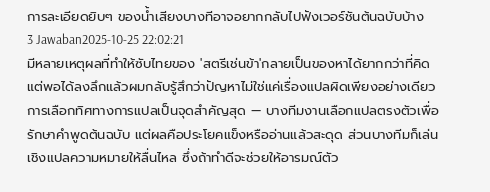การละเอียดยิบๆ ของน้ำเสียงบางทีอาจอยากกลับไปฟังเวอร์ชันต้นฉบับบ้าง
3 Jawaban2025-10-25 22:02:21
มีหลายเหตุผลที่ทำให้ซับไทยของ 'สตรีเช่นข้า'กลายเป็นของหาได้ยากกว่าที่คิด แต่พอได้ลงลึกแล้วผมกลับรู้สึกว่าปัญหาไม่ใช่แค่เรื่องแปลผิดเพียงอย่างเดียว
การเลือกทิศทางการแปลเป็นจุดสำคัญสุด — บางทีมงานเลือกแปลตรงตัวเพื่อรักษาคำพูดต้นฉบับ แต่ผลคือประโยคแข็งหรืออ่านแล้วสะดุด ส่วนบางทีมก็เล่นเชิงแปลความหมายให้ลื่นไหล ซึ่งถ้าทำดีจะช่วยให้อารมณ์ตัว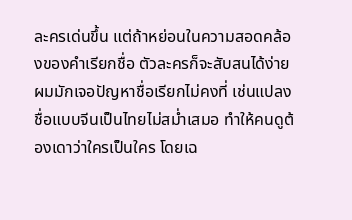ละครเด่นขึ้น แต่ถ้าหย่อนในความสอดคล้องของคำเรียกชื่อ ตัวละครก็จะสับสนได้ง่าย ผมมักเจอปัญหาชื่อเรียกไม่คงที่ เช่นแปลงชื่อแบบจีนเป็นไทยไม่สม่ำเสมอ ทำให้คนดูต้องเดาว่าใครเป็นใคร โดยเฉ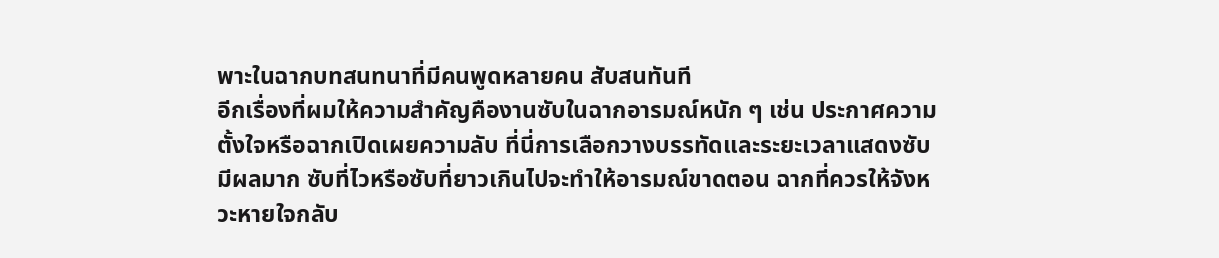พาะในฉากบทสนทนาที่มีคนพูดหลายคน สับสนทันที
อีกเรื่องที่ผมให้ความสำคัญคืองานซับในฉากอารมณ์หนัก ๆ เช่น ประกาศความตั้งใจหรือฉากเปิดเผยความลับ ที่นี่การเลือกวางบรรทัดและระยะเวลาแสดงซับมีผลมาก ซับที่ไวหรือซับที่ยาวเกินไปจะทำให้อารมณ์ขาดตอน ฉากที่ควรให้จังหวะหายใจกลับ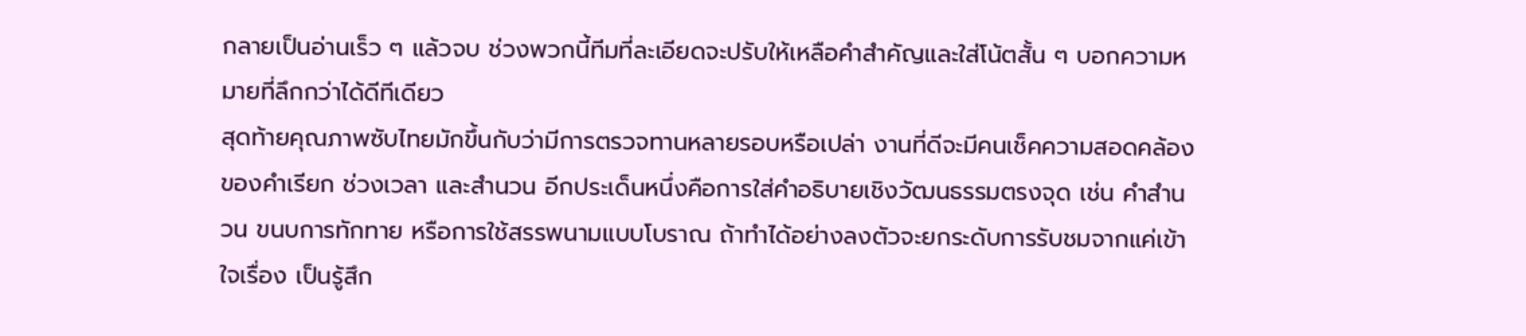กลายเป็นอ่านเร็ว ๆ แล้วจบ ช่วงพวกนี้ทีมที่ละเอียดจะปรับให้เหลือคำสำคัญและใส่โน้ตสั้น ๆ บอกความหมายที่ลึกกว่าได้ดีทีเดียว
สุดท้ายคุณภาพซับไทยมักขึ้นกับว่ามีการตรวจทานหลายรอบหรือเปล่า งานที่ดีจะมีคนเช็คความสอดคล้องของคำเรียก ช่วงเวลา และสำนวน อีกประเด็นหนึ่งคือการใส่คำอธิบายเชิงวัฒนธรรมตรงจุด เช่น คำสำนวน ขนบการทักทาย หรือการใช้สรรพนามแบบโบราณ ถ้าทำได้อย่างลงตัวจะยกระดับการรับชมจากแค่เข้าใจเรื่อง เป็นรู้สึก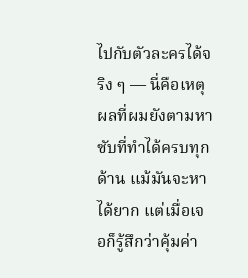ไปกับตัวละครได้จริง ๆ — นี่คือเหตุผลที่ผมยังตามหาซับที่ทำได้ครบทุกด้าน แม้มันจะหาได้ยาก แต่เมื่อเจอก็รู้สึกว่าคุ้มค่า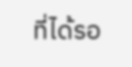ที่ได้รอ